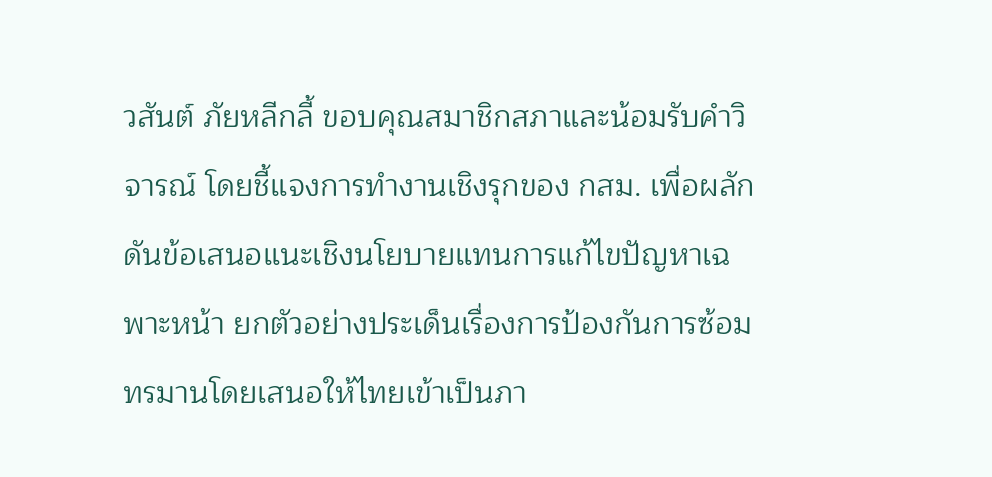วสันต์ ภัยหลีกลี้ ขอบคุณสมาชิกสภาและน้อมรับคำวิจารณ์ โดยชี้แจงการทำงานเชิงรุกของ กสม. เพื่อผลักดันข้อเสนอแนะเชิงนโยบายแทนการแก้ไขปัญหาเฉพาะหน้า ยกตัวอย่างประเด็นเรื่องการป้องกันการซ้อมทรมานโดยเสนอให้ไทยเข้าเป็นภา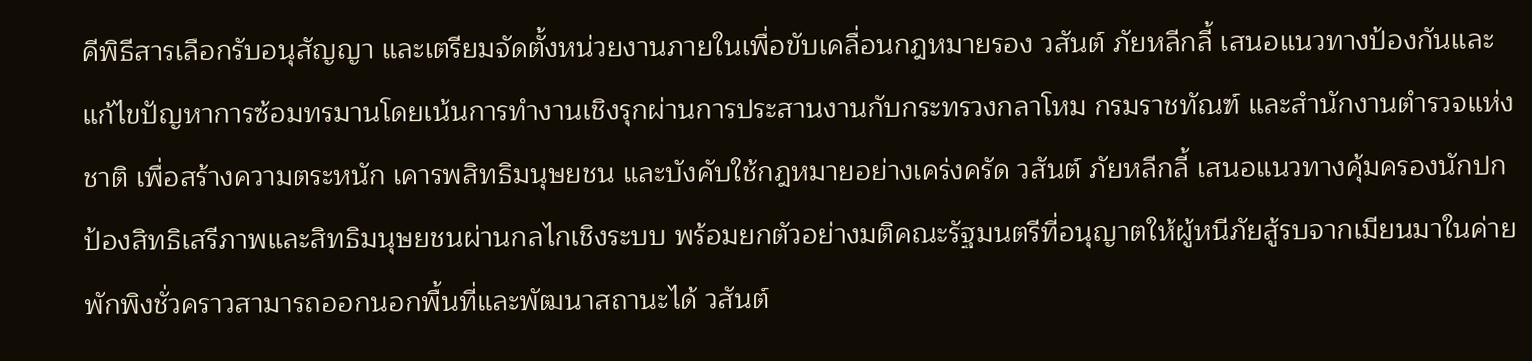คีพิธีสารเลือกรับอนุสัญญา และเตรียมจัดตั้งหน่วยงานภายในเพื่อขับเคลื่อนกฎหมายรอง วสันต์ ภัยหลีกลี้ เสนอแนวทางป้องกันและแก้ไขปัญหาการซ้อมทรมานโดยเน้นการทำงานเชิงรุกผ่านการประสานงานกับกระทรวงกลาโหม กรมราชทัณฑ์ และสำนักงานตำรวจแห่งชาติ เพื่อสร้างความตระหนัก เคารพสิทธิมนุษยชน และบังคับใช้กฎหมายอย่างเคร่งครัด วสันต์ ภัยหลีกลี้ เสนอแนวทางคุ้มครองนักปกป้องสิทธิเสรีภาพและสิทธิมนุษยชนผ่านกลไกเชิงระบบ พร้อมยกตัวอย่างมติคณะรัฐมนตรีที่อนุญาตให้ผู้หนีภัยสู้รบจากเมียนมาในค่ายพักพิงชั่วคราวสามารถออกนอกพื้นที่และพัฒนาสถานะได้ วสันต์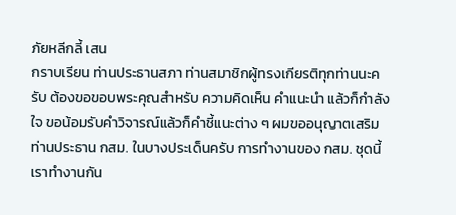ภัยหลีกลี้ เสน
กราบเรียน ท่านประธานสภา ท่านสมาชิกผู้ทรงเกียรติทุกท่านนะครับ ต้องขอขอบพระคุณสำหรับ ความคิดเห็น คำแนะนำ แล้วก็กำลังใจ ขอน้อมรับคำวิจารณ์แล้วก็คำชี้แนะต่าง ๆ ผมขออนุญาตเสริมท่านประธาน กสม. ในบางประเด็นครับ การทำงานของ กสม. ชุดนี้ เราทำงานกัน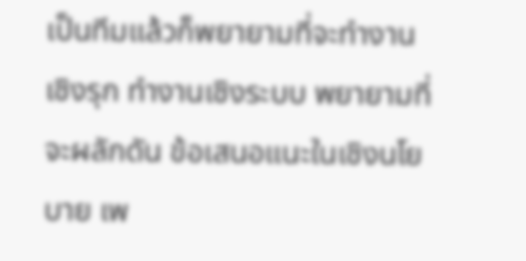เป็นทีมแล้วก็พยายามที่จะทำงานเชิงรุก ทำงานเชิงระบบ พยายามที่จะผลักดัน ข้อเสนอแนะในเชิงนโยบาย เพ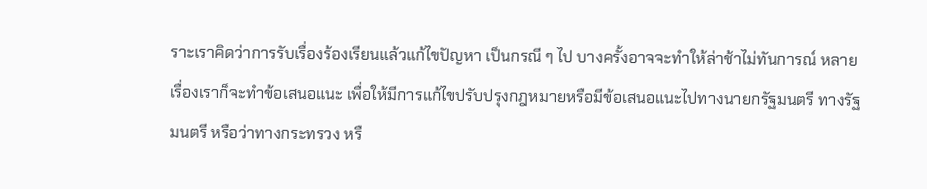ราะเราคิดว่าการรับเรื่องร้องเรียนแล้วแก้ไขปัญหา เป็นกรณี ๆ ไป บางครั้งอาจจะทำให้ล่าช้าไม่ทันการณ์ หลายเรื่องเราก็จะทำข้อเสนอแนะ เพื่อให้มีการแก้ไขปรับปรุงกฎหมายหรือมีข้อเสนอแนะไปทางนายกรัฐมนตรี ทางรัฐมนตรี หรือว่าทางกระทรวง หรื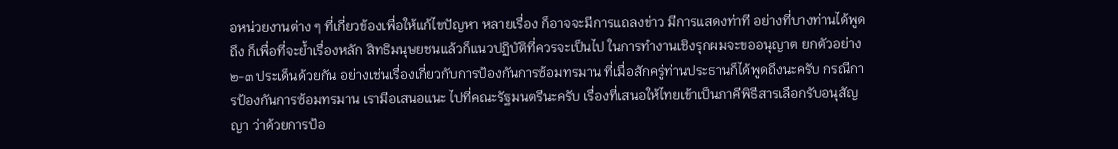อหน่วยงานต่าง ๆ ที่เกี่ยวข้องเพื่อให้แก้ไขปัญหา หลายเรื่อง ก็อาจจะมีการแถลงข่าว มีการแสดงท่าที อย่างที่บางท่านได้พูดถึง ก็เพื่อที่จะย้ำเรื่องหลัก สิทธิมนุษยชนแล้วก็แนวปฏิบัติที่ควรจะเป็นไป ในการทำงานเชิงรุกผมจะขออนุญาต ยกตัวอย่าง ๒-๓ ประเด็นด้วยกัน อย่างเช่นเรื่องเกี่ยวกับการป้องกันการซ้อมทรมาน ที่เมื่อสักครู่ท่านประธานก็ได้พูดถึงนะครับ กรณีการป้องกันการซ้อมทรมาน เรามีอเสนอแนะ ไปที่คณะรัฐมนตรีนะครับ เรื่องที่เสนอให้ไทยเข้าเป็นภาคีพิธีสารเลือกรับอนุสัญญา ว่าด้วยการป้อ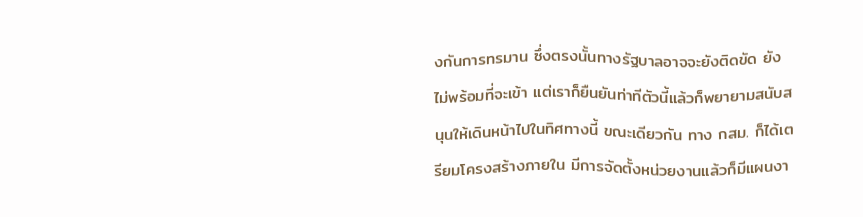งกันการทรมาน ซึ่งตรงนั้นทางรัฐบาลอาจจะยังติดขัด ยังไม่พร้อมที่จะเข้า แต่เราก็ยืนยันท่าทีตัวนี้แล้วก็พยายามสนับสนุนให้เดินหน้าไปในทิศทางนี้ ขณะเดียวกัน ทาง กสม. ก็ได้เตรียมโครงสร้างภายใน มีการจัดตั้งหน่วยงานแล้วก็มีแผนงา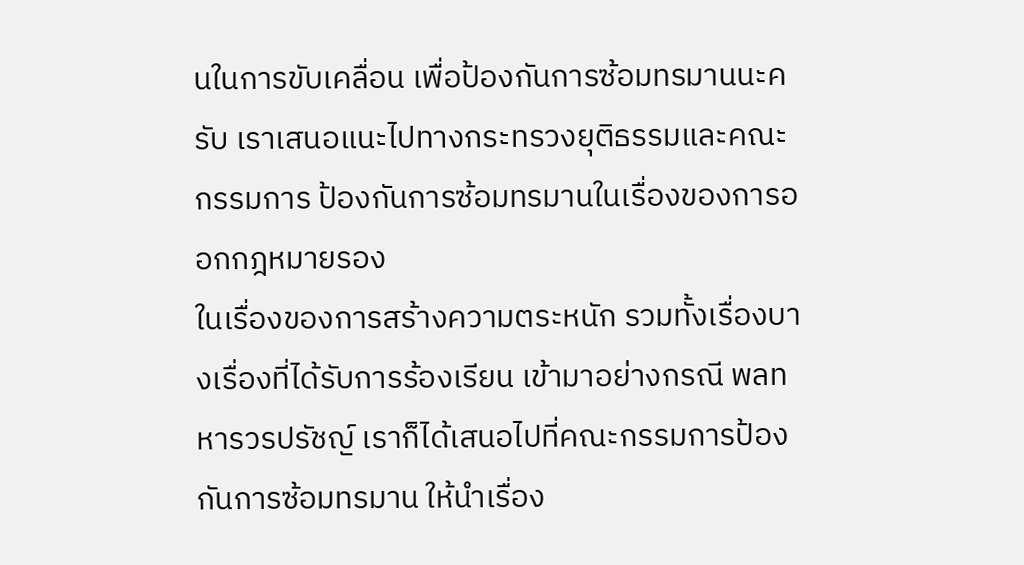นในการขับเคลื่อน เพื่อป้องกันการซ้อมทรมานนะครับ เราเสนอแนะไปทางกระทรวงยุติธรรมและคณะกรรมการ ป้องกันการซ้อมทรมานในเรื่องของการออกกฎหมายรอง
ในเรื่องของการสร้างความตระหนัก รวมทั้งเรื่องบางเรื่องที่ได้รับการร้องเรียน เข้ามาอย่างกรณี พลทหารวรปรัชญ์ เราก็ได้เสนอไปที่คณะกรรมการป้องกันการซ้อมทรมาน ให้นำเรื่อง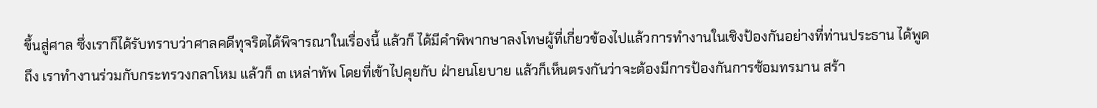ขึ้นสู่ศาล ซึ่งเราก็ได้รับทราบว่าศาลคดีทุจริตได้พิจารณาในเรื่องนี้ แล้วก็ ได้มีคำพิพากษาลงโทษผู้ที่เกี่ยวข้องไปแล้วการทำงานในเชิงป้องกันอย่างที่ท่านประธาน ได้พูดถึง เราทำงานร่วมกับกระทรวงกลาโหม แล้วก็ ๓ เหล่าทัพ โดยที่เข้าไปคุยกับ ฝ่ายนโยบาย แล้วก็เห็นตรงกันว่าจะต้องมีการป้องกันการซ้อมทรมาน สร้า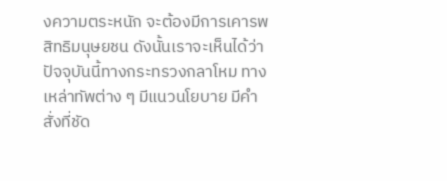งความตระหนัก จะต้องมีการเคารพสิทธิมนุษยชน ดังนั้นเราจะเห็นได้ว่าปัจจุบันนี้ทางกระทรวงกลาโหม ทางเหล่าทัพต่าง ๆ มีแนวนโยบาย มีคำสั่งที่ชัด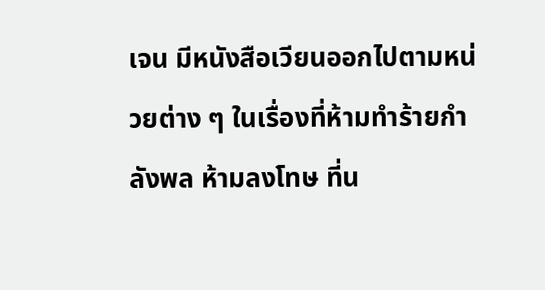เจน มีหนังสือเวียนออกไปตามหน่วยต่าง ๆ ในเรื่องที่ห้ามทำร้ายกำลังพล ห้ามลงโทษ ที่น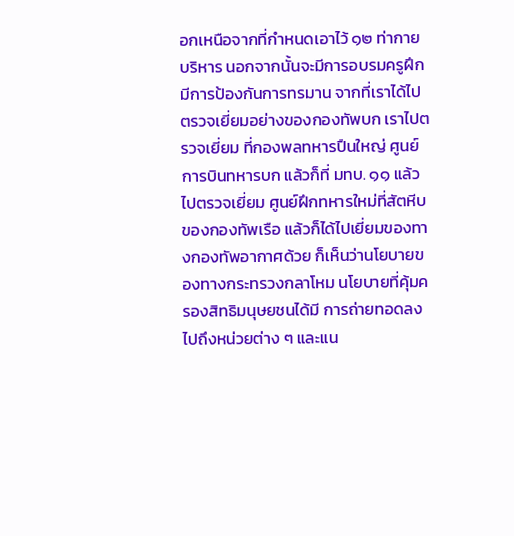อกเหนือจากที่กำหนดเอาไว้ ๑๒ ท่ากายบริหาร นอกจากนั้นจะมีการอบรมครูฝึก มีการป้องกันการทรมาน จากที่เราได้ไปตรวจเยี่ยมอย่างของกองทัพบก เราไปตรวจเยี่ยม ที่กองพลทหารปืนใหญ่ ศูนย์การบินทหารบก แล้วก็ที่ มทบ. ๑๑ แล้วไปตรวจเยี่ยม ศูนย์ฝึกทหารใหม่ที่สัตหีบของกองทัพเรือ แล้วก็ได้ไปเยี่ยมของทางกองทัพอากาศด้วย ก็เห็นว่านโยบายของทางกระทรวงกลาโหม นโยบายที่คุ้มครองสิทธิมนุษยชนได้มี การถ่ายทอดลงไปถึงหน่วยต่าง ๆ และแน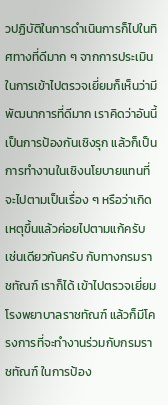วปฏิบัติในการดำเนินการก็ไปในทิศทางที่ดีมาก ๆ จากการประเมินในการเข้าไปตรวจเยี่ยมก็เห็นว่ามีพัฒนาการที่ดีมาก เราคิดว่าอันนี้ เป็นการป้องกันเชิงรุก แล้วก็เป็นการทำงานในเชิงนโยบายแทนที่จะไปตามเป็นเรื่อง ๆ หรือว่าเกิดเหตุขึ้นแล้วค่อยไปตามแก้ครับ เช่นเดียวกันครับ กับทางกรมราชทัณฑ์ เราก็ได้ เข้าไปตรวจเยี่ยมโรงพยาบาลราชทัณฑ์ แล้วก็มีโครงการที่จะทำงานร่วมกับกรมราชทัณฑ์ ในการป้อง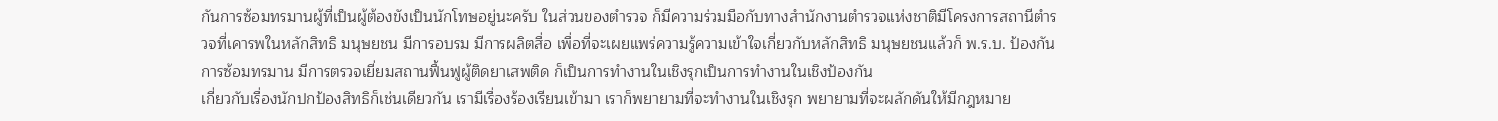กันการซ้อมทรมานผู้ที่เป็นผู้ต้องขังเป็นนักโทษอยู่นะครับ ในส่วนของตำรวจ ก็มีความร่วมมือกับทางสำนักงานตำรวจแห่งชาติมีโครงการสถานีตำรวจที่เคารพในหลักสิทธิ มนุษยชน มีการอบรม มีการผลิตสื่อ เพื่อที่จะเผยแพร่ความรู้ความเข้าใจเกี่ยวกับหลักสิทธิ มนุษยชนแล้วก็ พ.ร.บ. ป้องกันการซ้อมทรมาน มีการตรวจเยี่ยมสถานฟื้นฟูผู้ติดยาเสพติด ก็เป็นการทำงานในเชิงรุกเป็นการทำงานในเชิงป้องกัน
เกี่ยวกับเรื่องนักปกป้องสิทธิก็เช่นเดียวกัน เรามีเรื่องร้องเรียนเข้ามา เราก็พยายามที่จะทำงานในเชิงรุก พยายามที่จะผลักดันให้มีกฎหมาย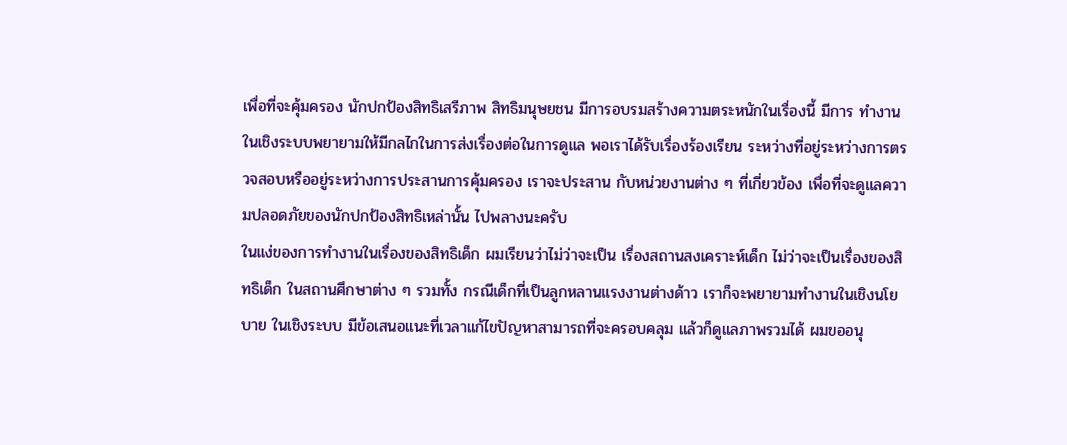เพื่อที่จะคุ้มครอง นักปกป้องสิทธิเสรีภาพ สิทธิมนุษยชน มีการอบรมสร้างความตระหนักในเรื่องนี้ มีการ ทำงานในเชิงระบบพยายามให้มีกลไกในการส่งเรื่องต่อในการดูแล พอเราได้รับเรื่องร้องเรียน ระหว่างที่อยู่ระหว่างการตรวจสอบหรืออยู่ระหว่างการประสานการคุ้มครอง เราจะประสาน กับหน่วยงานต่าง ๆ ที่เกี่ยวข้อง เพื่อที่จะดูแลความปลอดภัยของนักปกป้องสิทธิเหล่านั้น ไปพลางนะครับ
ในแง่ของการทำงานในเรื่องของสิทธิเด็ก ผมเรียนว่าไม่ว่าจะเป็น เรื่องสถานสงเคราะห์เด็ก ไม่ว่าจะเป็นเรื่องของสิทธิเด็ก ในสถานศึกษาต่าง ๆ รวมทั้ง กรณีเด็กที่เป็นลูกหลานแรงงานต่างด้าว เราก็จะพยายามทำงานในเชิงนโยบาย ในเชิงระบบ มีข้อเสนอแนะที่เวลาแก้ไขปัญหาสามารถที่จะครอบคลุม แล้วก็ดูแลภาพรวมได้ ผมขออนุ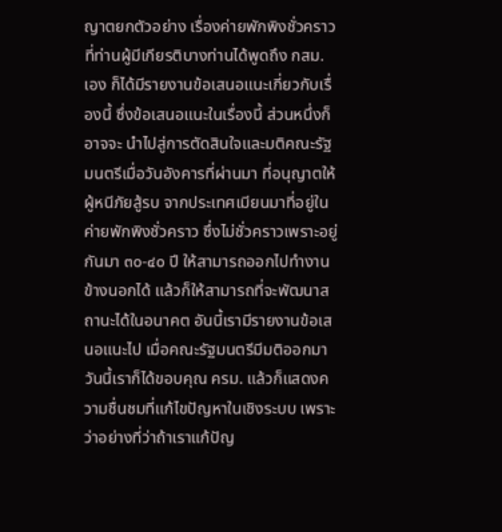ญาตยกตัวอย่าง เรื่องค่ายพักพิงชั่วคราวที่ท่านผู้มีเกียรติบางท่านได้พูดถึง กสม. เอง ก็ได้มีรายงานข้อเสนอแนะเกี่ยวกับเรื่องนี้ ซึ่งข้อเสนอแนะในเรื่องนี้ ส่วนหนึ่งก็อาจจะ นำไปสู่การตัดสินใจและมติคณะรัฐมนตรีเมื่อวันอังคารที่ผ่านมา ที่อนุญาตให้ผู้หนีภัยสู้รบ จากประเทศเมียนมาที่อยู่ในค่ายพักพิงชั่วคราว ซึ่งไม่ชั่วคราวเพราะอยู่กันมา ๓๐-๔๐ ปี ให้สามารถออกไปทำงานข้างนอกได้ แล้วก็ให้สามารถที่จะพัฒนาสถานะได้ในอนาคต อันนี้เรามีรายงานข้อเสนอแนะไป เมื่อคณะรัฐมนตรีมีมติออกมา วันนี้เราก็ได้ขอบคุณ ครม. แล้วก็แสดงความชื่นชมที่แก้ไขปัญหาในเชิงระบบ เพราะว่าอย่างที่ว่าถ้าเราแก้ปัญ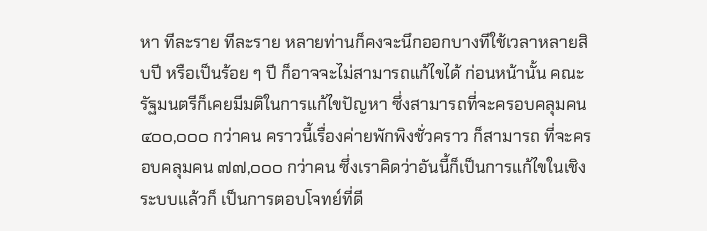หา ทีละราย ทีละราย หลายท่านก็คงจะนึกออกบางทีใช้เวลาหลายสิบปี หรือเป็นร้อย ๆ ปี ก็อาจจะไม่สามารถแก้ไขได้ ก่อนหน้านั้น คณะรัฐมนตรีก็เคยมีมติในการแก้ไขปัญหา ซึ่งสามารถที่จะครอบคลุมคน ๔๐๐,๐๐๐ กว่าคน คราวนี้เรื่องค่ายพักพิงชั่วคราว ก็สามารถ ที่จะครอบคลุมคน ๗๗,๐๐๐ กว่าคน ซึ่งเราคิดว่าอันนี้ก็เป็นการแก้ไขในเชิงระบบแล้วก็ เป็นการตอบโจทย์ที่ดี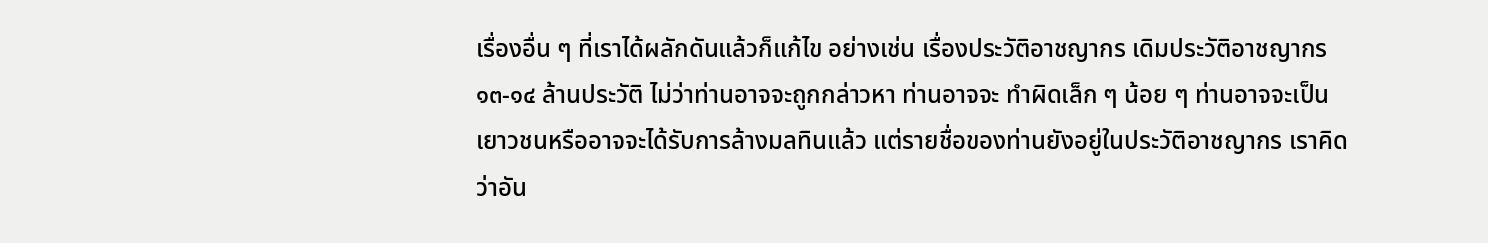เรื่องอื่น ๆ ที่เราได้ผลักดันแล้วก็แก้ไข อย่างเช่น เรื่องประวัติอาชญากร เดิมประวัติอาชญากร ๑๓-๑๔ ล้านประวัติ ไม่ว่าท่านอาจจะถูกกล่าวหา ท่านอาจจะ ทำผิดเล็ก ๆ น้อย ๆ ท่านอาจจะเป็นเยาวชนหรืออาจจะได้รับการล้างมลทินแล้ว แต่รายชื่อของท่านยังอยู่ในประวัติอาชญากร เราคิดว่าอัน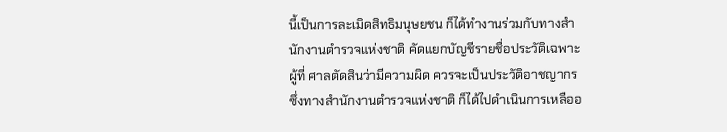นี้เป็นการละเมิดสิทธิมนุษยชน ก็ได้ทำงานร่วมกับทางสำนักงานตำรวจแห่งชาติ คัดแยกบัญชีรายชื่อประวัติเฉพาะผู้ที่ ศาลตัดสินว่ามีความผิด ควรจะเป็นประวัติอาชญากร ซึ่งทางสำนักงานตำรวจแห่งชาติ ก็ได้ไปดำเนินการเหลืออ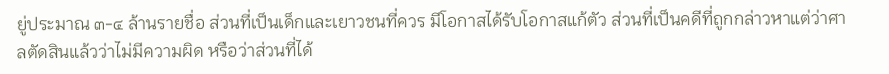ยู่ประมาณ ๓-๔ ล้านรายชื่อ ส่วนที่เป็นเด็กและเยาวชนที่ควร มีโอกาสได้รับโอกาสแก้ตัว ส่วนที่เป็นคดีที่ถูกกล่าวหาแต่ว่าศาลตัดสินแล้วว่าไม่มีความผิด หรือว่าส่วนที่ได้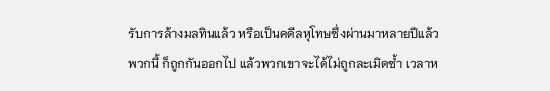รับการล้างมลทินแล้ว หรือเป็นคดีลหุโทษซึ่งผ่านมาหลายปีแล้ว พวกนี้ ก็ถูกกันออกไป แล้วพวกเขาจะได้ไม่ถูกละเมิดซ้ำ เวลาห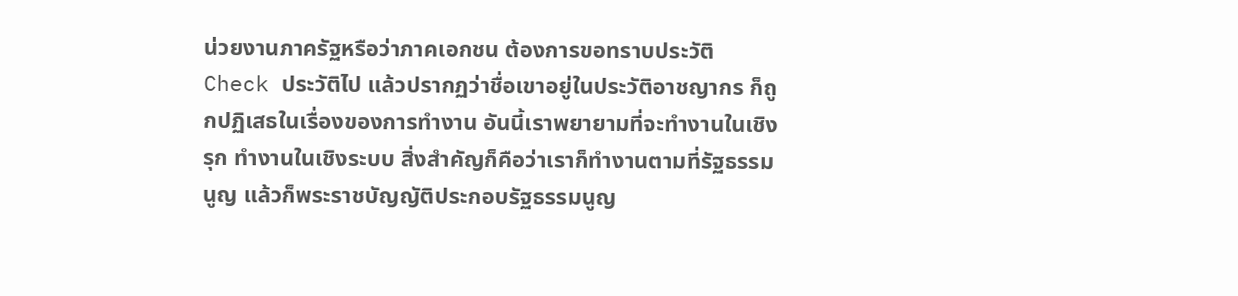น่วยงานภาครัฐหรือว่าภาคเอกชน ต้องการขอทราบประวัติ Check ประวัติไป แล้วปรากฏว่าชื่อเขาอยู่ในประวัติอาชญากร ก็ถูกปฏิเสธในเรื่องของการทำงาน อันนี้เราพยายามที่จะทำงานในเชิงรุก ทำงานในเชิงระบบ สิ่งสำคัญก็คือว่าเราก็ทำงานตามที่รัฐธรรมนูญ แล้วก็พระราชบัญญัติประกอบรัฐธรรมนูญ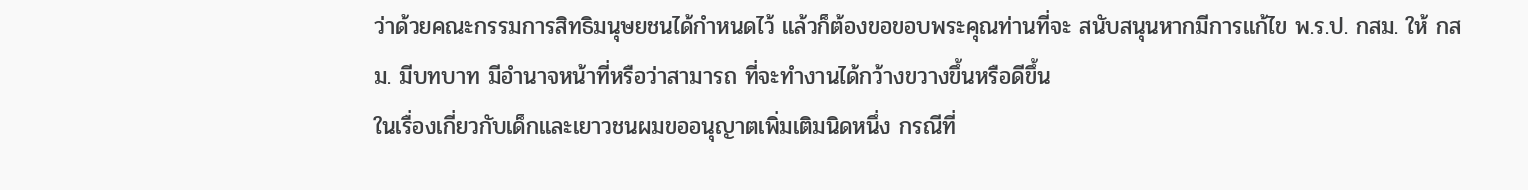ว่าด้วยคณะกรรมการสิทธิมนุษยชนได้กำหนดไว้ แล้วก็ต้องขอขอบพระคุณท่านที่จะ สนับสนุนหากมีการแก้ไข พ.ร.ป. กสม. ให้ กสม. มีบทบาท มีอำนาจหน้าที่หรือว่าสามารถ ที่จะทำงานได้กว้างขวางขึ้นหรือดีขึ้น
ในเรื่องเกี่ยวกับเด็กและเยาวชนผมขออนุญาตเพิ่มเติมนิดหนึ่ง กรณีที่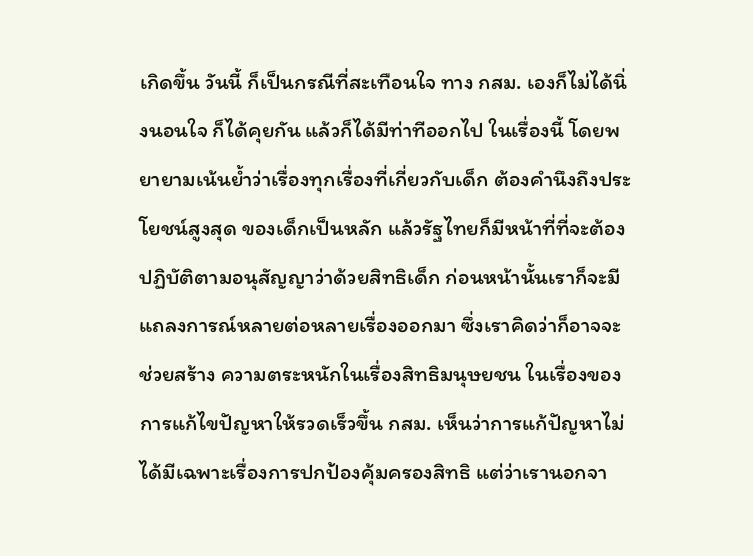เกิดขึ้น วันนี้ ก็เป็นกรณีที่สะเทือนใจ ทาง กสม. เองก็ไม่ได้นิ่งนอนใจ ก็ได้คุยกัน แล้วก็ได้มีท่าทีออกไป ในเรื่องนี้ โดยพยายามเน้นย้ำว่าเรื่องทุกเรื่องที่เกี่ยวกับเด็ก ต้องคำนึงถึงประโยชน์สูงสุด ของเด็กเป็นหลัก แล้วรัฐไทยก็มีหน้าที่ที่จะต้องปฏิบัติตามอนุสัญญาว่าด้วยสิทธิเด็ก ก่อนหน้านั้นเราก็จะมีแถลงการณ์หลายต่อหลายเรื่องออกมา ซึ่งเราคิดว่าก็อาจจะช่วยสร้าง ความตระหนักในเรื่องสิทธิมนุษยชน ในเรื่องของการแก้ไขปัญหาให้รวดเร็วขึ้น กสม. เห็นว่าการแก้ปัญหาไม่ได้มีเฉพาะเรื่องการปกป้องคุ้มครองสิทธิ แต่ว่าเรานอกจา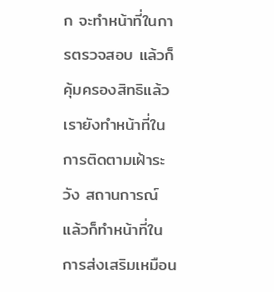ก จะทำหน้าที่ในการตรวจสอบ แล้วก็คุ้มครองสิทธิแล้ว เรายังทำหน้าที่ในการติดตามเฝ้าระวัง สถานการณ์ แล้วก็ทำหน้าที่ในการส่งเสริมเหมือน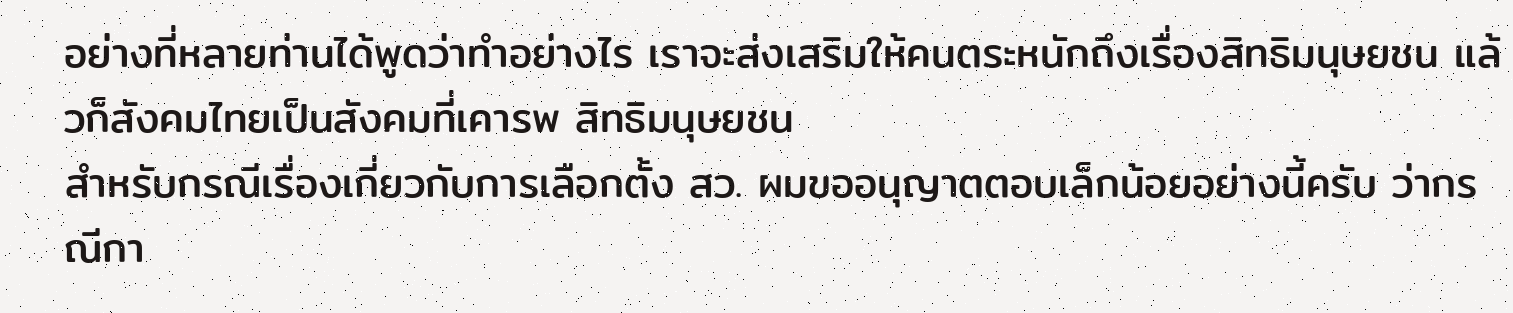อย่างที่หลายท่านได้พูดว่าทำอย่างไร เราจะส่งเสริมให้คนตระหนักถึงเรื่องสิทธิมนุษยชน แล้วก็สังคมไทยเป็นสังคมที่เคารพ สิทธิมนุษยชน
สำหรับกรณีเรื่องเกี่ยวกับการเลือกตั้ง สว. ผมขออนุญาตตอบเล็กน้อยอย่างนี้ครับ ว่ากรณีกา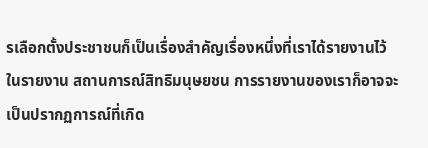รเลือกตั้งประชาชนก็เป็นเรื่องสำคัญเรื่องหนึ่งที่เราได้รายงานไว้ในรายงาน สถานการณ์สิทธิมนุษยชน การรายงานของเราก็อาจจะเป็นปรากฏการณ์ที่เกิด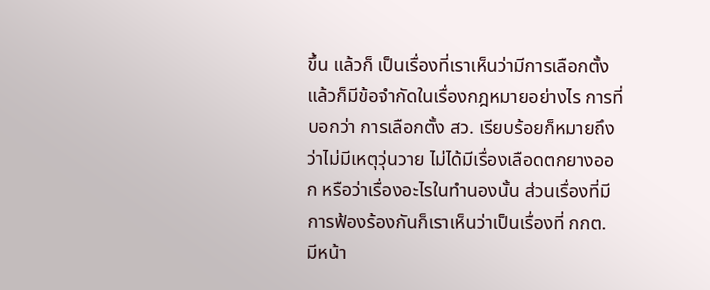ขึ้น แล้วก็ เป็นเรื่องที่เราเห็นว่ามีการเลือกตั้ง แล้วก็มีข้อจำกัดในเรื่องกฎหมายอย่างไร การที่บอกว่า การเลือกตั้ง สว. เรียบร้อยก็หมายถึงว่าไม่มีเหตุวุ่นวาย ไม่ได้มีเรื่องเลือดตกยางออก หรือว่าเรื่องอะไรในทำนองนั้น ส่วนเรื่องที่มีการฟ้องร้องกันก็เราเห็นว่าเป็นเรื่องที่ กกต. มีหน้า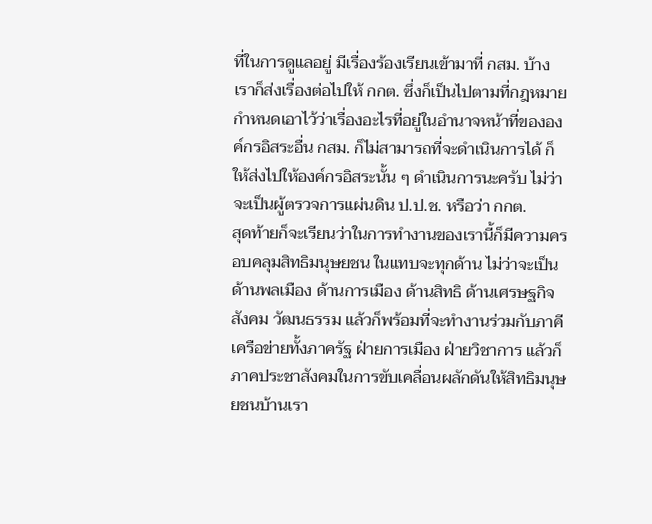ที่ในการดูแลอยู่ มีเรื่องร้องเรียนเข้ามาที่ กสม. บ้าง เราก็ส่งเรื่องต่อไปให้ กกต. ซึ่งก็เป็นไปตามที่กฎหมายกำหนดเอาไว้ว่าเรื่องอะไรที่อยู่ในอำนาจหน้าที่ขององค์กรอิสระอื่น กสม. ก็ไม่สามารถที่จะดำเนินการได้ ก็ให้ส่งไปให้องค์กรอิสระนั้น ๆ ดำเนินการนะครับ ไม่ว่าจะเป็นผู้ตรวจการแผ่นดิน ป.ป.ช. หรือว่า กกต.
สุดท้ายก็จะเรียนว่าในการทำงานของเรานี้ก็มีความครอบคลุมสิทธิมนุษยชน ในแทบจะทุกด้าน ไม่ว่าจะเป็นด้านพลเมือง ด้านการเมือง ด้านสิทธิ ด้านเศรษฐกิจ สังคม วัฒนธรรม แล้วก็พร้อมที่จะทำงานร่วมกับภาคีเครือข่ายทั้งภาครัฐ ฝ่ายการเมือง ฝ่ายวิชาการ แล้วก็ภาคประชาสังคมในการขับเคลื่อนผลักดันให้สิทธิมนุษยชนบ้านเรา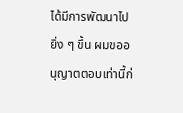ได้มีการพัฒนาไปยิ่ง ๆ ขึ้น ผมขออนุญาตตอบเท่านี้ก่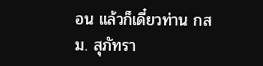อน แล้วก็เดี๋ยวท่าน กสม. สุภัทรา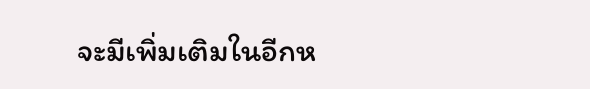จะมีเพิ่มเติมในอีกห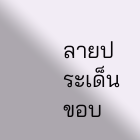ลายประเด็น ขอบ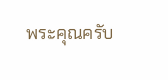พระคุณครับ